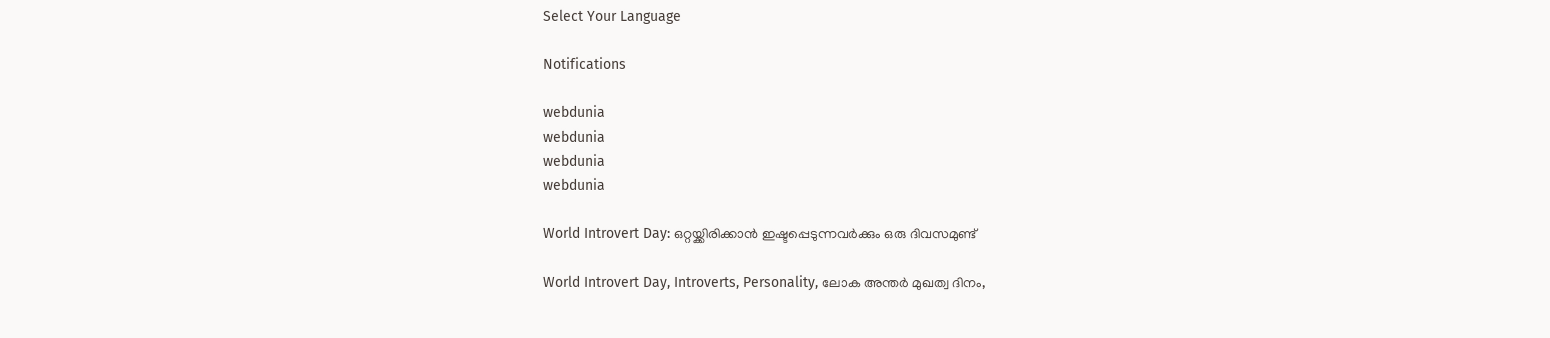Select Your Language

Notifications

webdunia
webdunia
webdunia
webdunia

World Introvert Day: ഒറ്റയ്ക്കിരിക്കാൻ ഇഷ്ടപ്പെടുന്നവർക്കും ഒരു ദിവസമുണ്ട്

World Introvert Day, Introverts, Personality, ലോക അന്തർ മുഖത്വ ദിനം,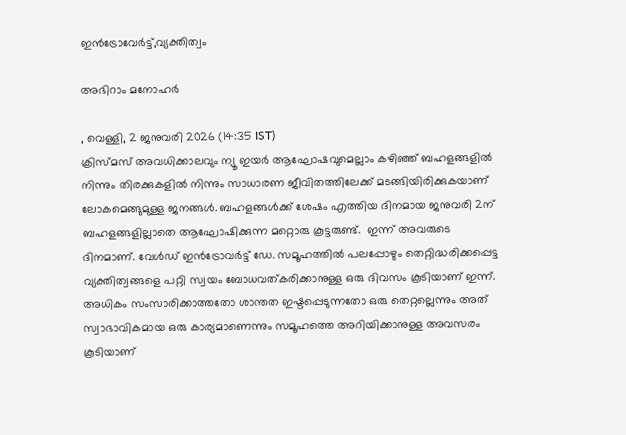ഇൻട്രോവേർട്ട്,വ്യക്തിത്വം

അഭിറാം മനോഹർ

, വെള്ളി, 2 ജനുവരി 2026 (14:35 IST)
ക്രിസ്മസ് അവധിക്കാലവും ന്യൂ ഇയര്‍ ആഘോഷവുമെല്ലാം കഴിഞ്ഞ് ബഹളങ്ങളില്‍ നിന്നും തിരക്കുകളില്‍ നിന്നും സാധാരണ ജീവിതത്തിലേക്ക് മടങ്ങിയിരിക്കുകയാണ് ലോകമെങ്ങുമുള്ള ജനങ്ങള്‍. ബഹളങ്ങള്‍ക്ക് ശേഷം എത്തിയ ദിനമായ ജനുവരി 2ന് ബഹളങ്ങളില്ലാതെ ആഘോഷിക്കുന്ന മറ്റൊരു കൂട്ടരുണ്ട്.  ഇന്ന് അവരുടെ ദിനമാണ്. വേള്‍ഡ് ഇന്‍ട്രോവര്‍ട്ട് ഡേ. സമൂഹത്തില്‍ പലപ്പോഴും തെറ്റിദ്ധരിക്കപ്പെട്ട വ്യക്തിത്വങ്ങളെ പറ്റി സ്വയം ബോധവത്കരിക്കാനുള്ള ഒരു ദിവസം കൂടിയാണ് ഇന്ന്. അധികം സംസാരിക്കാത്തതോ ശാന്തത ഇഷ്ടപ്പെടുന്നതോ ഒരു തെറ്റല്ലെന്നും അത് സ്വാഭാവികമായ ഒരു കാര്യമാണെന്നും സമൂഹത്തെ അറിയിക്കാനുള്ള അവസരം കൂടിയാണ്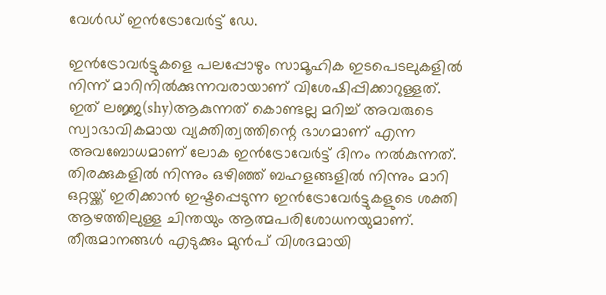വേള്‍ഡ് ഇന്‍ട്രോവേര്‍ട്ട് ഡേ.

ഇന്‍ട്രോവര്‍ട്ടുകളെ പലപ്പോഴും സാമൂഹിക ഇടപെടലുകളില്‍ നിന്ന് മാറിനില്‍ക്കുന്നവരായാണ് വിശേഷിപ്പിക്കാറുള്ളത്. ഇത് ലജ്ജ(shy)ആകുന്നത് കൊണ്ടല്ല മറിച്ച് അവരുടെ സ്വാഭാവികമായ വ്യക്തിത്വത്തിന്റെ ഭാഗമാണ് എന്ന അവബോധമാണ് ലോക ഇന്‍ട്രോവേര്‍ട്ട് ദിനം നല്‍കുന്നത്. തിരക്കുകളില്‍ നിന്നും ഒഴിഞ്ഞ് ബഹളങ്ങളില്‍ നിന്നും മാറി ഒറ്റയ്ക്ക് ഇരിക്കാന്‍ ഇഷ്ടപ്പെടുന്ന ഇന്‍ട്രോവേര്‍ട്ടുകളുടെ ശക്തി ആഴത്തിലുള്ള ചിന്തയും ആത്മപരിശോധനയുമാണ്. തീരുമാനങ്ങള്‍ എടുക്കും മുന്‍പ് വിശദമായി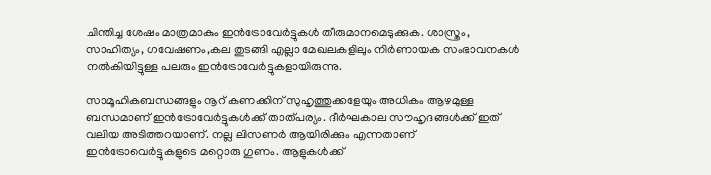ചിന്തിച്ച ശേഷം മാത്രമാകും ഇന്‍ട്രോവേര്‍ട്ടുകള്‍ തീരുമാനമെടുക്കുക. ശാസ്ത്രം, സാഹിത്യം, ഗവേഷണം,കല തുടങ്ങി എല്ലാ മേഖലകളിലും നിര്‍ണായക സംഭാവനകള്‍ നല്‍കിയിട്ടുള്ള പലരും ഇന്‍ട്രോവേര്‍ട്ടുകളായിരുന്നു.

സാമൂഹികബന്ധങ്ങളും നൂറ് കണക്കിന് സുഹൃത്തുക്കളേയും അധികം ആഴമുള്ള ബന്ധമാണ് ഇന്‍ട്രോവേര്‍ട്ടുകള്‍ക്ക് താത്പര്യം. ദീര്‍ഘകാല സൗഹൃദങ്ങള്‍ക്ക് ഇത് വലിയ അടിത്തറയാണ്. നല്ല ലിസണര്‍ ആയിരിക്കും എന്നതാണ് ഇന്‍ട്രോവെര്‍ട്ടുകളുടെ മറ്റൊരു ഗുണം. ആളുകള്‍ക്ക്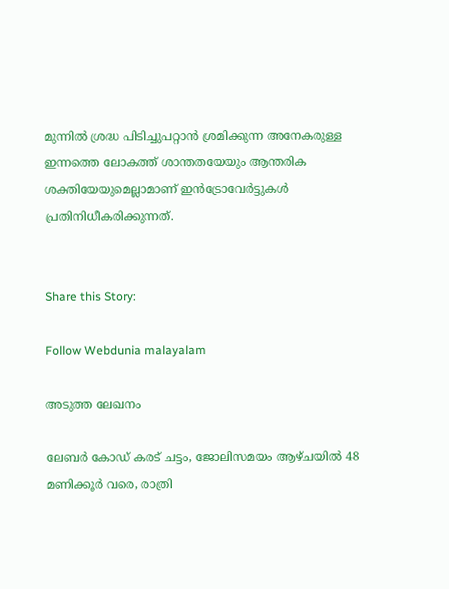മുന്നില്‍ ശ്രദ്ധ പിടിച്ചുപറ്റാന്‍ ശ്രമിക്കുന്ന അനേകരുള്ള ഇന്നത്തെ ലോകത്ത് ശാന്തതയേയും ആന്തരിക ശക്തിയേയുമെല്ലാമാണ് ഇന്‍ട്രോവേര്‍ട്ടുകള്‍ പ്രതിനിധീകരിക്കുന്നത്.


Share this Story:

Follow Webdunia malayalam

അടുത്ത ലേഖനം

ലേബർ കോഡ് കരട് ചട്ടം, ജോലിസമയം ആഴ്ചയിൽ 48 മണിക്കൂർ വരെ, രാത്രി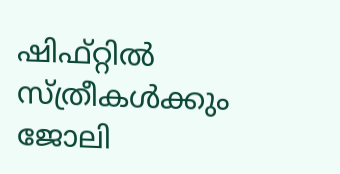ഷിഫ്റ്റിൽ സ്ത്രീകൾക്കും ജോലി